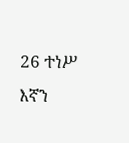26 ተነሥ እኛን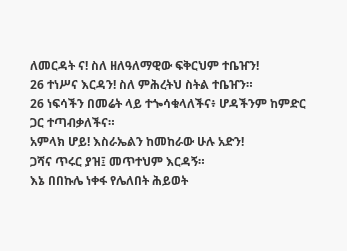ለመርዳት ና! ስለ ዘለዓለማዊው ፍቅርህም ተቤዠን!
26 ተነሥና እርዳን! ስለ ምሕረትህ ስትል ተቤዠን።
26 ነፍሳችን በመሬት ላይ ተጐሳቁላለችና፥ ሆዳችንም ከምድር ጋር ተጣብቃለችና።
አምላክ ሆይ! እስራኤልን ከመከራው ሁሉ አድን!
ጋሻና ጥሩር ያዝ፤ መጥተህም እርዳኝ።
እኔ በበኩሌ ነቀፋ የሌለበት ሕይወት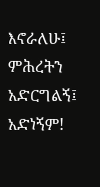እኖራለሁ፤ ምሕረትን አድርግልኝ፤ አድነኝም!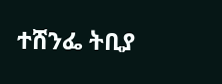ተሸንፌ ትቢያ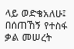ላይ ወድቄአለሁ፤ በሰጠኸኝ የተስፋ ቃል መሠረት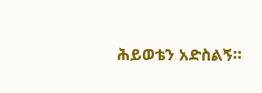ሕይወቴን አድስልኝ።